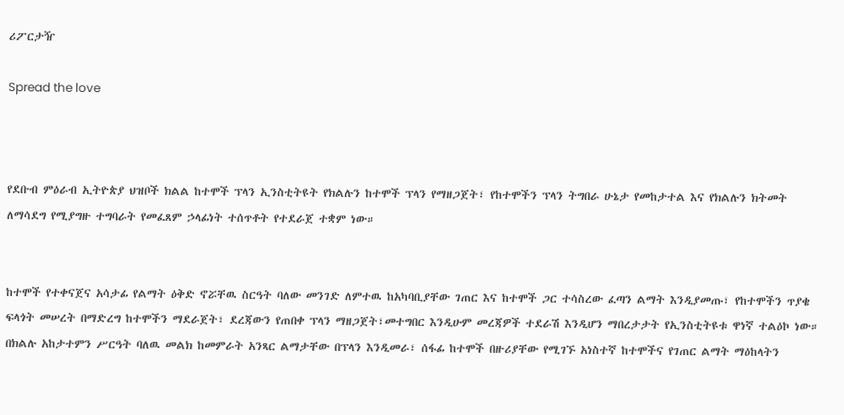ሪፖርታዥ

Spread the love



የደቡብ ምዕራብ ኢትዮጵያ ህዝቦች ክልል ከተሞች ፕላን ኢንስቲትዩት የክልሉን ከተሞች ፕላን የማዘጋጀት፣ የከተሞችን ፕላን ትግበራ ሁኔታ የመከታተል እና የክልሉን ክትመት ለማሳደግ የሚያግዙ ተግባራት የመፈጸም ኃላፊነት ተሰጥቶት የተደራጀ ተቋም ነው።


ከተሞች የተቀናጀና አሳታፊ የልማት ዕቅድ ኖሯቸዉ ስርዓት ባለው መንገድ ለምተዉ ከአካባቢያቸው ገጠር እና ከተሞች ጋር ተሳስረው ፈጣን ልማት እንዲያመጡ፣ የከተሞችን ጥያቄ ፍላጎት መሠረት በማድረግ ከተሞችን ማደራጀት፣ ደረጃውን የጠበቀ ፕላን ማዘጋጀት፣መተግበር እንዲሁም መረጃዎች ተደራሽ እንዲሆን ማበረታታት የኢንስቲትዩቱ ዋነኛ ተልዕኮ ነው።
በክልሉ አከታተምን ሥርዓት ባለዉ መልክ ከመምራት አንጻር ልማታቸው በፕላን እንዲመራ፣ ሰፋፊ ከተሞች በዙሪያቸው የሚገኙ አነስተኛ ከተሞችና የገጠር ልማት ማዕከላትን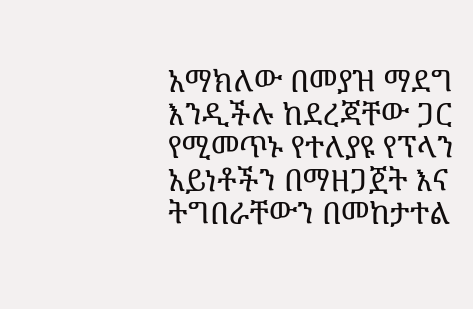አማክለው በመያዝ ማደግ እንዲችሉ ከደረጃቸው ጋር የሚመጥኑ የተለያዩ የፕላን አይነቶችን በማዘጋጀት እና ትግበራቸውን በመከታተል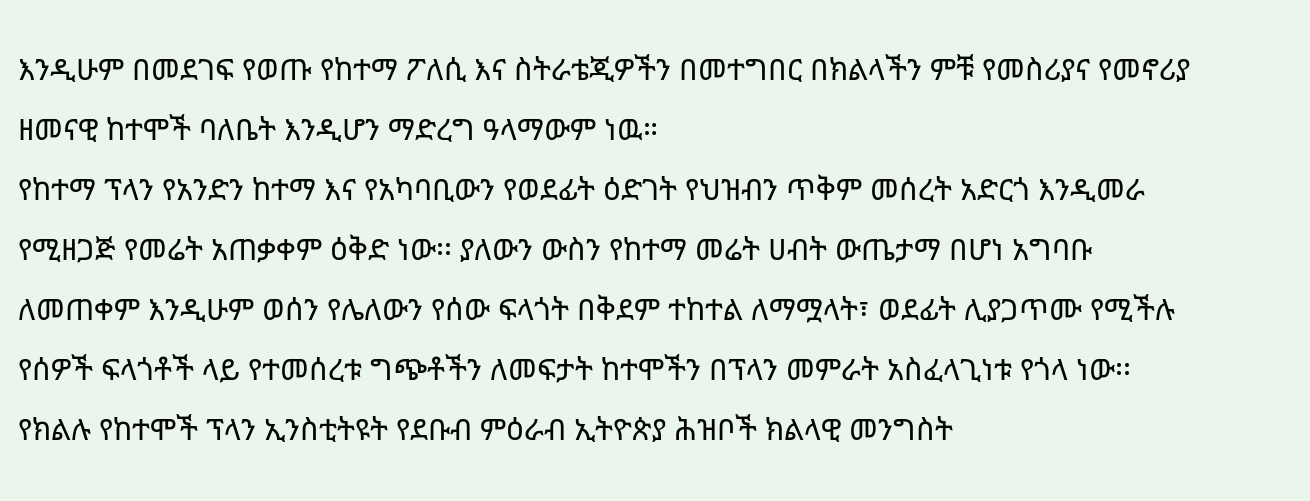እንዲሁም በመደገፍ የወጡ የከተማ ፖለሲ እና ስትራቴጂዎችን በመተግበር በክልላችን ምቹ የመስሪያና የመኖሪያ ዘመናዊ ከተሞች ባለቤት እንዲሆን ማድረግ ዓላማውም ነዉ።
የከተማ ፕላን የአንድን ከተማ እና የአካባቢውን የወደፊት ዕድገት የህዝብን ጥቅም መሰረት አድርጎ እንዲመራ የሚዘጋጅ የመሬት አጠቃቀም ዕቅድ ነው፡፡ ያለውን ውስን የከተማ መሬት ሀብት ውጤታማ በሆነ አግባቡ ለመጠቀም እንዲሁም ወሰን የሌለውን የሰው ፍላጎት በቅደም ተከተል ለማሟላት፣ ወደፊት ሊያጋጥሙ የሚችሉ የሰዎች ፍላጎቶች ላይ የተመሰረቱ ግጭቶችን ለመፍታት ከተሞችን በፕላን መምራት አስፈላጊነቱ የጎላ ነው፡፡
የክልሉ የከተሞች ፕላን ኢንስቲትዩት የደቡብ ምዕራብ ኢትዮጵያ ሕዝቦች ክልላዊ መንግስት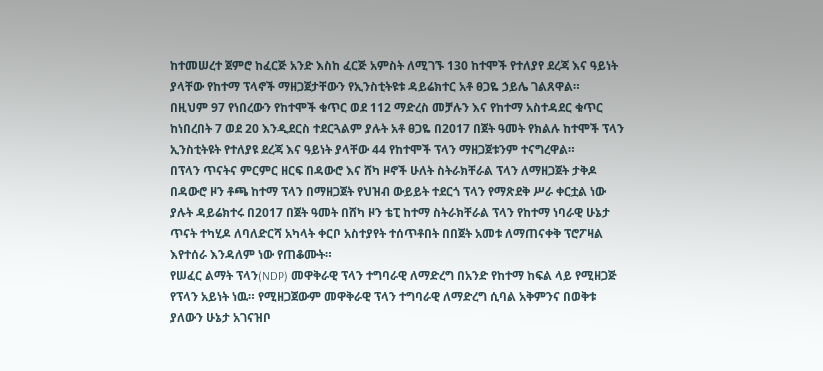ከተመሠረተ ጀምሮ ከፈርጅ አንድ እስከ ፈርጅ አምስት ለሚገኙ 130 ከተሞች የተለያየ ደረጃ እና ዓይነት ያላቸው የከተማ ፕላኖች ማዘጋጀታቸውን የኢንስቲትዩቱ ዳይሬክተር አቶ ፀጋዬ ኃይሌ ገልጸዋል።
በዚህም 97 የነበረውን የከተሞች ቁጥር ወደ 112 ማድረስ መቻሉን እና የከተማ አስተዳደር ቁጥር ከነበረበት 7 ወደ 20 እንዲደርስ ተደርጓልም ያሉት አቶ ፀጋዬ በ2017 በጀት ዓመት የክልሉ ከተሞች ፕላን ኢንስቲትዩት የተለያዩ ደረጃ እና ዓይነት ያላቸው 44 የከተሞች ፕላን ማዘጋጀቱንም ተናግረዋል።
በፕላን ጥናትና ምርምር ዘርፍ በዳውሮ እና ሸካ ዞኖች ሁለት ስትራክቸራል ፕላን ለማዘጋጀት ታቅዶ በዳውሮ ዞን ቶጫ ከተማ ፕላን በማዘጋጀት የህዝብ ውይይት ተደርጎ ፕላን የማጽደቅ ሥራ ቀርቷል ነው ያሉት ዳይሬክተሩ በ2017 በጀት ዓመት በሸካ ዞን ቴፒ ከተማ ስትራክቸራል ፕላን የከተማ ነባራዊ ሁኔታ ጥናት ተካሂዶ ለባለድርሻ አካላት ቀርቦ አስተያየት ተሰጥቶበት በበጀት አመቱ ለማጠናቀቅ ፕሮፖዛል እየተሰራ እንዳለም ነው የጠቆሙት።
የሠፈር ልማት ፕላን(NDP) መዋቅራዊ ፕላን ተግባራዊ ለማድረግ በአንድ የከተማ ከፍል ላይ የሚዘጋጅ የፕላን አይነት ነዉ። የሚዘጋጀውም መዋቅራዊ ፕላን ተግባራዊ ለማድረግ ሲባል አቅምንና በወቅቱ ያለውን ሁኔታ አገናዝቦ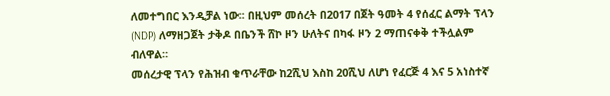ለመተግበር እንዲቻል ነው፡፡ በዚህም መሰረት በ2017 በጀት ዓመት 4 የሰፈር ልማት ፕላን (NDP) ለማዘጋጀት ታቅዶ በቤንች ሸኮ ዞን ሁለትና በካፋ ዞን 2 ማጠናቀቅ ተችሏልም ብለዋል።
መሰረታዊ ፕላን የሕዝብ ቁጥራቸው ከ2ሺህ እስከ 20ሺህ ለሆነ የፈርጅ 4 እና 5 አነስተኛ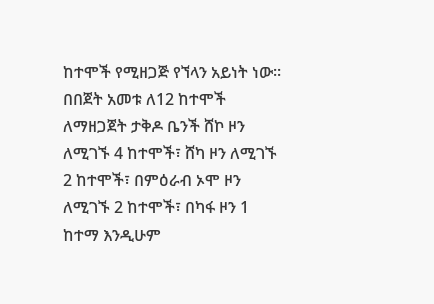ከተሞች የሚዘጋጅ የኘላን አይነት ነው፡፡ በበጀት አመቱ ለ12 ከተሞች ለማዘጋጀት ታቅዶ ቤንች ሸኮ ዞን ለሚገኙ 4 ከተሞች፣ ሸካ ዞን ለሚገኙ 2 ከተሞች፣ በምዕራብ ኦሞ ዞን ለሚገኙ 2 ከተሞች፣ በካፋ ዞን 1 ከተማ እንዲሁም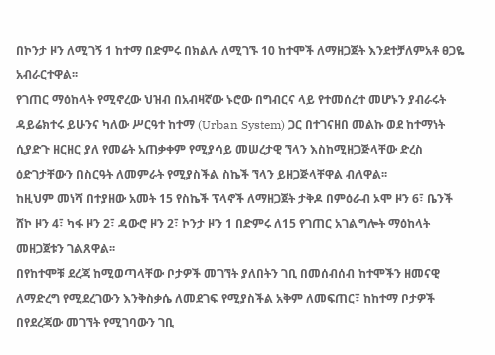በኮንታ ዞን ለሚገኝ 1 ከተማ በድምሩ በክልሉ ለሚገኙ 10 ከተሞች ለማዘጋጀት እንደተቻለምአቶ ፀጋዬ አብራርተዋል፡፡
የገጠር ማዕከላት የሚኖረው ህዝብ በአብዛኛው ኑሮው በግብርና ላይ የተመሰረተ መሆኑን ያብራሩት ዳይሬክተሩ ይሁንና ካለው ሥርዓተ ከተማ (Urban System) ጋር በተገናዘበ መልኩ ወደ ከተማነት ሲያድጉ ዘርዘር ያለ የመሬት አጠቃቀም የሚያሳይ መሠረታዊ ኘላን እስከሚዘጋጅላቸው ድረስ ዕድገታቸውን በስርዓት ለመምራት የሚያስችል ስኬች ኘላን ይዘጋጅላቸዋል ብለዋል፡፡
ከዚህም መነሻ በተያዘው አመት 15 የስኬች ፕላኖች ለማዘጋጀት ታቅዶ በምዕራብ ኦሞ ዞን 6፣ ቤንች ሸኮ ዞን 4፣ ካፋ ዞን 2፣ ዳውሮ ዞን 2፣ ኮንታ ዞን 1 በድምሩ ለ15 የገጠር አገልግሎት ማዕከላት መዘጋጀቱን ገልጸዋል፡፡
በየከተሞቹ ደረጃ ከሚወጣላቸው ቦታዎች መገኘት ያለበትን ገቢ በመሰብሰብ ከተሞችን ዘመናዊ ለማድረግ የሚደረገውን እንቅስቃሴ ለመደገፍ የሚያስችል አቅም ለመፍጠር፣ ከከተማ ቦታዎች በየደረጃው መገኘት የሚገባውን ገቢ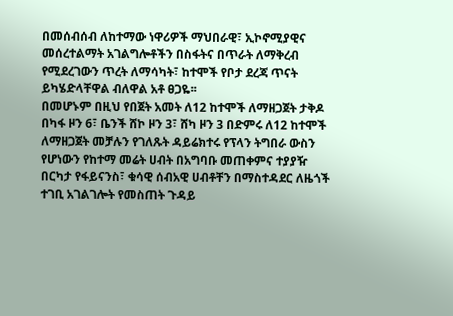በመሰብሰብ ለከተማው ነዋሪዎች ማህበራዊ፣ ኢኮኖሚያዊና መሰረተልማት አገልግሎቶችን በስፋትና በጥራት ለማቅረብ የሚደረገውን ጥረት ለማሳካት፣ ከተሞች የቦታ ደረጃ ጥናት ይካሄድላቸዋል ብለዋል አቶ ፀጋዬ፡፡
በመሆኑም በዚህ የበጀት አመት ለ12 ከተሞች ለማዘጋጀት ታቅዶ በካፋ ዞን 6፣ ቤንች ሸኮ ዞን 3፣ ሸካ ዞን 3 በድምሩ ለ12 ከተሞች ለማዘጋጀት መቻሉን የገለጹት ዳይሬክተሩ የፕላን ትግበራ ውስን የሆነውን የከተማ መሬት ሀብት በአግባቡ መጠቀምና ተያያዥ በርካታ የፋይናንስ፣ ቁሳዊ ሰብአዊ ሀብቶቸን በማስተዳደር ለዜጎች ተገቢ አገልገሎት የመስጠት ጉዳይ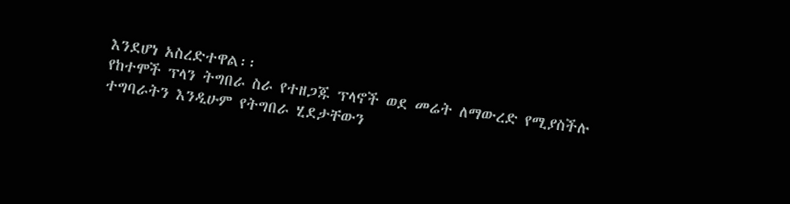እንደሆነ አስረድተዋል፡፡
የከተሞች ፕላን ትግበራ ስራ የተዘጋጁ ፕላኖች ወደ መሬት ለማውረድ የሚያስችሉ ተግባራትን እንዲሁም የትግበራ ሂደታቸውን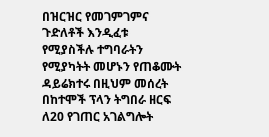በዝርዝር የመገምገምና ጉድለቶች እንዲፈቱ የሚያስችሉ ተግባራትን የሚያካትት መሆኑን የጠቆሙት ዳይሬክተሩ በዚህም መሰረት በከተሞች ፕላን ትግበራ ዘርፍ ለ20 የገጠር አገልግሎት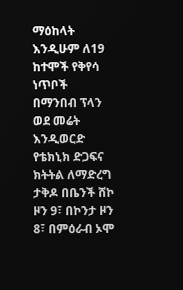ማዕከላት እንዲሁም ለ19 ከተሞች የቅየሳ ነጥቦች በማንበብ ፕላን ወደ መሬት እንዲወርድ የቴክኒክ ድጋፍና ክትትል ለማድረግ ታቅዶ በቤንች ሸኮ ዞን 9፣ በኮንታ ዞን 8፣ በምዕራብ ኦሞ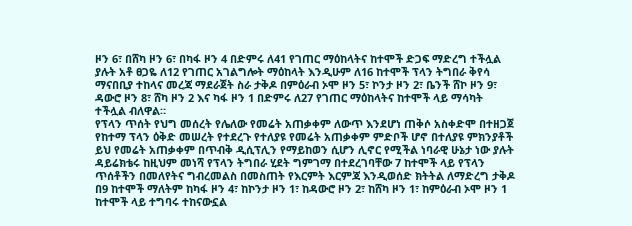ዞን 6፣ በሸካ ዞን 6፣ በካፋ ዞን 4 በድምሩ ለ41 የገጠር ማዕከላትና ከተሞች ድጋፍ ማድረግ ተችሏል ያሉት አቶ ፀጋዬ ለ12 የገጠር አገልግሎት ማዕከላት እንዲሁም ለ16 ከተሞች ፕላን ትግበራ ቅየሳ ማናበቢያ ተከላና መረጃ ማደራጀት ስራ ታቅዶ በምዕራብ ኦሞ ዞን 5፣ ኮንታ ዞን 2፣ ቤንች ሸኮ ዞን 9፣ ዳውሮ ዞን 8፣ ሸካ ዞን 2 እና ካፋ ዞን 1 በድምሩ ለ27 የገጠር ማዕከላትና ከተሞች ላይ ማሳካት ተችሏል ብለዋል።
የፕላን ጥሰት የህግ መሰረት የሌለው የመሬት አጠቃቀም ለውጥ እንደሆነ ጠቅሶ አስቀድሞ በተዘጋጀ የከተማ ፕላን ዕቅድ መሠረት የተደረጉ የተለያዩ የመሬት አጠቃቀም ምድቦች ሆኖ በተለያዩ ምክንያቶች ይህ የመሬት አጠቃቀም በጥብቅ ዲሲፕሊን የማይከወን ሲሆን ሊኖር የሚችል ነባራዊ ሁኔታ ነው ያሉት ዳይሬክቴሩ ከዚህም መነሻ የፕላን ትግበራ ሂደት ግምገማ በተደረገባቸው 7 ከተሞች ላይ የፕላን ጥሰቶችን በመለየትና ግብረመልስ በመስጠት የእርምት እርምጃ እንዲወሰድ ክትትል ለማድረግ ታቅዶ በ9 ከተሞች ማለትም ከካፋ ዞን 4፣ ከኮንታ ዞን 1፣ ከዳውሮ ዞን 2፣ ከሸካ ዞን 1፣ ከምዕራብ ኦሞ ዞን 1 ከተሞች ላይ ተግባሩ ተከናውኗል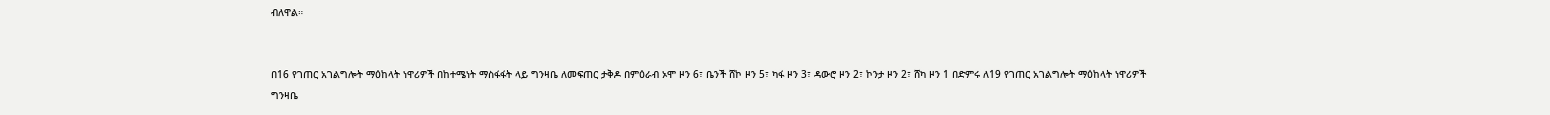ብለዋል።


በ16 የገጠር አገልግሎት ማዕከላት ነዋሪዎች በከተሜነት ማስፋፋት ላይ ግንዛቤ ለመፍጠር ታቅዶ በምዕራብ ኦሞ ዞን 6፣ ቤንች ሸኮ ዞን 5፣ ካፋ ዞን 3፣ ዳውሮ ዞን 2፣ ኮንታ ዞን 2፣ ሸካ ዞን 1 በድምሩ ለ19 የገጠር አገልግሎት ማዕከላት ነዋሪዎች ግንዛቤ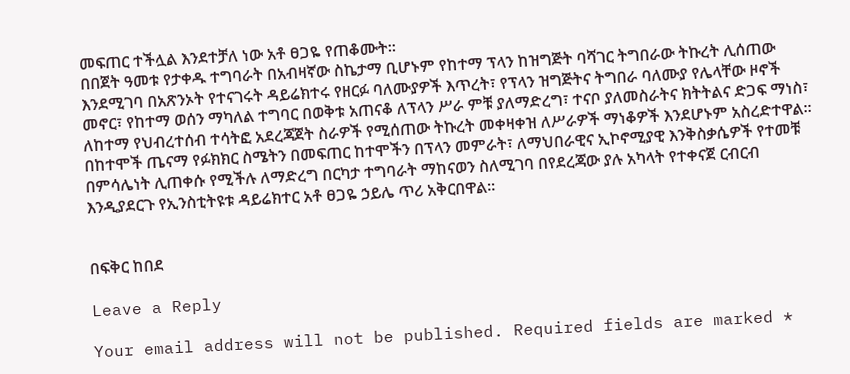መፍጠር ተችሏል እንደተቻለ ነው አቶ ፀጋዬ የጠቆሙት።
በበጀት ዓመቱ የታቀዱ ተግባራት በአብዛኛው ስኬታማ ቢሆኑም የከተማ ፕላን ከዝግጅት ባሻገር ትግበራው ትኩረት ሊሰጠው እንደሚገባ በአጽንኦት የተናገሩት ዳይሬክተሩ የዘርፉ ባለሙያዎች እጥረት፣ የፕላን ዝግጅትና ትግበራ ባለሙያ የሌላቸው ዞኖች መኖር፣ የከተማ ወሰን ማካለል ተግባር በወቅቱ አጠናቆ ለፕላን ሥራ ምቹ ያለማድረግ፣ ተናቦ ያለመስራትና ክትትልና ድጋፍ ማነስ፣ ለከተማ የህብረተሰብ ተሳትፎ አደረጃጀት ስራዎች የሚሰጠው ትኩረት መቀዛቀዝ ለሥራዎች ማነቆዎች እንደሆኑም አስረድተዋል።
በከተሞች ጤናማ የፉክክር ስሜትን በመፍጠር ከተሞችን በፕላን መምራት፣ ለማህበራዊና ኢኮኖሚያዊ እንቅስቃሴዎች የተመቹ በምሳሌነት ሊጠቀሱ የሚችሉ ለማድረግ በርካታ ተግባራት ማከናወን ስለሚገባ በየደረጃው ያሉ አካላት የተቀናጀ ርብርብ እንዲያደርጉ የኢንስቲትዩቱ ዳይሬክተር አቶ ፀጋዬ ኃይሌ ጥሪ አቅርበዋል።


በፍቅር ከበደ

Leave a Reply

Your email address will not be published. Required fields are marked *